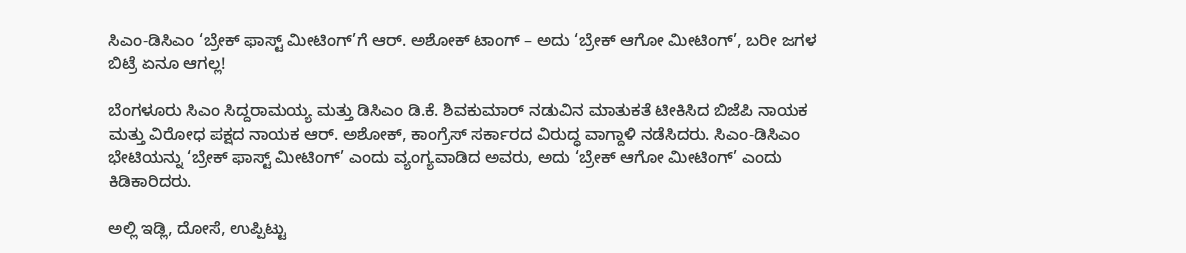ಸಿಎಂ-ಡಿಸಿಎಂ ‘ಬ್ರೇಕ್ ಫಾಸ್ಟ್ ಮೀಟಿಂಗ್’ಗೆ ಆರ್. ಅಶೋಕ್ ಟಾಂಗ್ – ಅದು ‘ಬ್ರೇಕ್ ಆಗೋ ಮೀಟಿಂಗ್’, ಬರೀ ಜಗಳ ಬಿಟ್ರೆ ಏನೂ ಆಗಲ್ಲ!

ಬೆಂಗಳೂರು ಸಿಎಂ ಸಿದ್ದರಾಮಯ್ಯ ಮತ್ತು ಡಿಸಿಎಂ ಡಿ.ಕೆ. ಶಿವಕುಮಾರ್ ನಡುವಿನ ಮಾತುಕತೆ ಟೀಕಿಸಿದ ಬಿಜೆಪಿ ನಾಯಕ ಮತ್ತು ವಿರೋಧ ಪಕ್ಷದ ನಾಯಕ ಆರ್. ಅಶೋಕ್, ಕಾಂಗ್ರೆಸ್ ಸರ್ಕಾರದ ವಿರುದ್ಧ ವಾಗ್ದಾಳಿ ನಡೆಸಿದರು. ಸಿಎಂ-ಡಿಸಿಎಂ ಭೇಟಿಯನ್ನು ‘ಬ್ರೇಕ್ ಫಾಸ್ಟ್ ಮೀಟಿಂಗ್’ ಎಂದು ವ್ಯಂಗ್ಯವಾಡಿದ ಅವರು, ಅದು ‘ಬ್ರೇಕ್ ಆಗೋ ಮೀಟಿಂಗ್’ ಎಂದು ಕಿಡಿಕಾರಿದರು.

ಅಲ್ಲಿ ಇಡ್ಲಿ, ದೋಸೆ, ಉಪ್ಪಿಟ್ಟು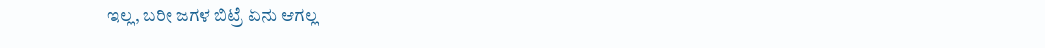ಇಲ್ಲ, ಬರೀ ಜಗಳ ಬಿಟ್ರೆ ಏನು ಆಗಲ್ಲ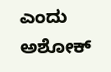ಎಂದು ಅಶೋಕ್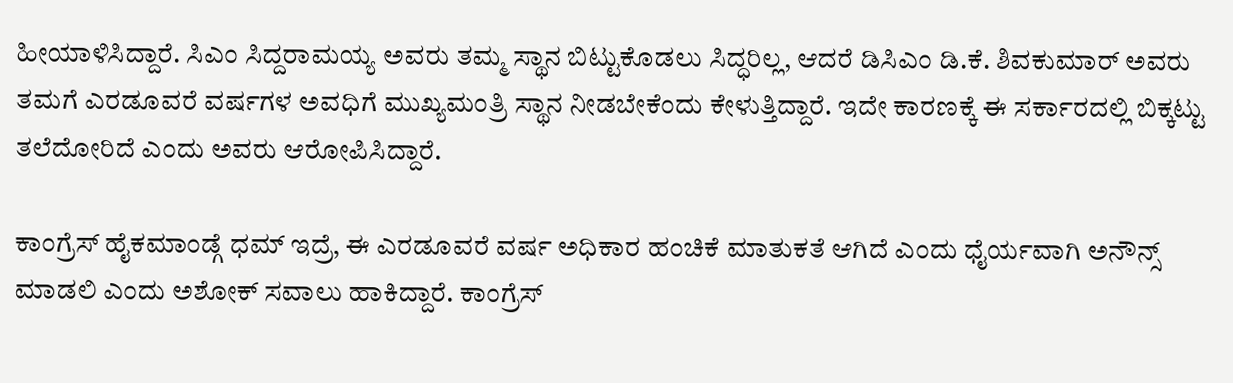ಹೀಯಾಳಿಸಿದ್ದಾರೆ. ಸಿಎಂ ಸಿದ್ದರಾಮಯ್ಯ ಅವರು ತಮ್ಮ ಸ್ಥಾನ ಬಿಟ್ಟುಕೊಡಲು ಸಿದ್ಧರಿಲ್ಲ, ಆದರೆ ಡಿಸಿಎಂ ಡಿ.ಕೆ. ಶಿವಕುಮಾರ್ ಅವರು ತಮಗೆ ಎರಡೂವರೆ ವರ್ಷಗಳ ಅವಧಿಗೆ ಮುಖ್ಯಮಂತ್ರಿ ಸ್ಥಾನ ನೀಡಬೇಕೆಂದು ಕೇಳುತ್ತಿದ್ದಾರೆ. ಇದೇ ಕಾರಣಕ್ಕೆ ಈ ಸರ್ಕಾರದಲ್ಲಿ ಬಿಕ್ಕಟ್ಟು ತಲೆದೋರಿದೆ ಎಂದು ಅವರು ಆರೋಪಿಸಿದ್ದಾರೆ.

ಕಾಂಗ್ರೆಸ್ ಹೈಕಮಾಂಡ್ಗೆ ಧಮ್ ಇದ್ರೆ, ಈ ಎರಡೂವರೆ ವರ್ಷ ಅಧಿಕಾರ ಹಂಚಿಕೆ ಮಾತುಕತೆ ಆಗಿದೆ ಎಂದು ಧೈರ್ಯವಾಗಿ ಅನೌನ್ಸ್ ಮಾಡಲಿ ಎಂದು ಅಶೋಕ್ ಸವಾಲು ಹಾಕಿದ್ದಾರೆ. ಕಾಂಗ್ರೆಸ್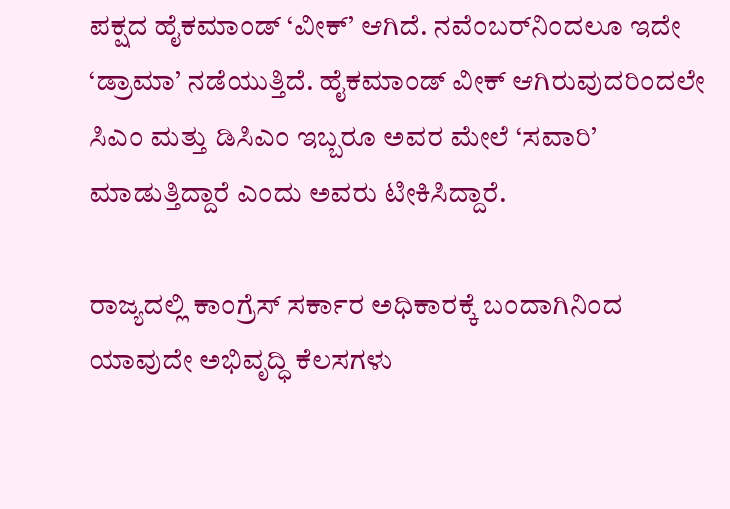ಪಕ್ಷದ ಹೈಕಮಾಂಡ್ ‘ವೀಕ್’ ಆಗಿದೆ. ನವೆಂಬರ್‌ನಿಂದಲೂ ಇದೇ ‘ಡ್ರಾಮಾ’ ನಡೆಯುತ್ತಿದೆ. ಹೈಕಮಾಂಡ್ ವೀಕ್ ಆಗಿರುವುದರಿಂದಲೇ ಸಿಎಂ ಮತ್ತು ಡಿಸಿಎಂ ಇಬ್ಬರೂ ಅವರ ಮೇಲೆ ‘ಸವಾರಿ’ ಮಾಡುತ್ತಿದ್ದಾರೆ ಎಂದು ಅವರು ಟೀಕಿಸಿದ್ದಾರೆ.

ರಾಜ್ಯದಲ್ಲಿ ಕಾಂಗ್ರೆಸ್ ಸರ್ಕಾರ ಅಧಿಕಾರಕ್ಕೆ ಬಂದಾಗಿನಿಂದ ಯಾವುದೇ ಅಭಿವೃದ್ಧಿ ಕೆಲಸಗಳು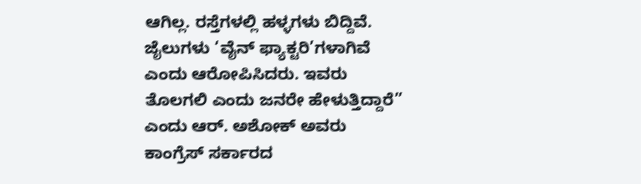ಆಗಿಲ್ಲ. ರಸ್ತೆಗಳಲ್ಲಿ ಹಳ್ಳಗಳು ಬಿದ್ದಿವೆ. ಜೈಲುಗಳು ‘ವೈನ್ ಫ್ಯಾಕ್ಟರಿ’ಗಳಾಗಿವೆ ಎಂದು ಆರೋಪಿಸಿದರು. ಇವರು ತೊಲಗಲಿ ಎಂದು ಜನರೇ ಹೇಳುತ್ತಿದ್ದಾರೆ” ಎಂದು ಆರ್. ಅಶೋಕ್ ಅವರು ಕಾಂಗ್ರೆಸ್ ಸರ್ಕಾರದ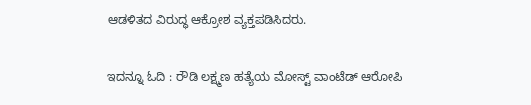ಆಡಳಿತದ ವಿರುದ್ಧ ಆಕ್ರೋಶ ವ್ಯಕ್ತಪಡಿಸಿದರು.

ಇದನ್ನೂ ಓದಿ : ರೌಡಿ ಲಕ್ಷ್ಮಣ ಹತ್ಯೆಯ ಮೋಸ್ಟ್ ವಾಂಟೆಡ್ ಆರೋಪಿ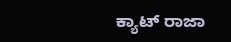ಕ್ಯಾಟ್ ರಾಜಾ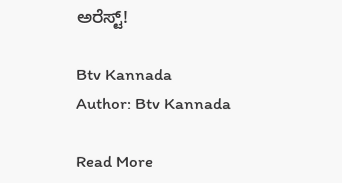ಅರೆಸ್ಟ್!

Btv Kannada
Author: Btv Kannada

Read More